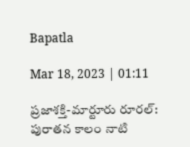Bapatla

Mar 18, 2023 | 01:11

ప్రజాశక్తి-మార్టూరు రూరల్‌: పురాతన కాలం నాటి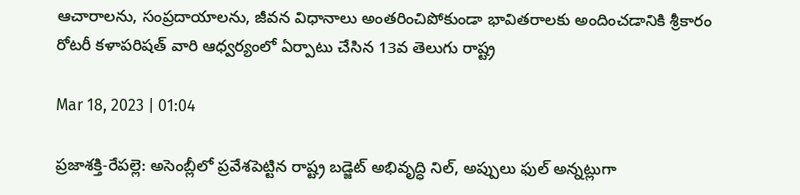ఆచారాలను, సంప్రదాయాలను, జీవన విధానాలు అంతరించిపోకుండా భావితరాలకు అందించడానికి శ్రీకారం రోటరీ కళాపరిషత్‌ వారి ఆధ్వర్యంలో ఏర్పాటు చేసిన 13వ తెలుగు రాష్ట్ర

Mar 18, 2023 | 01:04

ప్రజాశక్తి-రేపల్లె: అసెంబ్లీలో ప్రవేశపెట్టిన రాష్ట్ర బడ్జెట్‌ అభివృద్ధి నిల్‌, అప్పులు ఫుల్‌ అన్నట్లుగా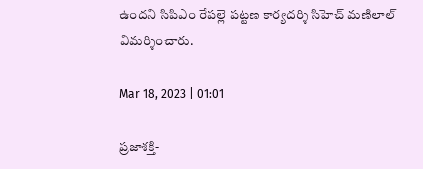ఉందని సిపిఎం రేపల్లె పట్టణ కార్యదర్శి సిహెచ్‌ మణిలాల్‌ విమర్శించారు.

Mar 18, 2023 | 01:01

ప్రజాశక్తి-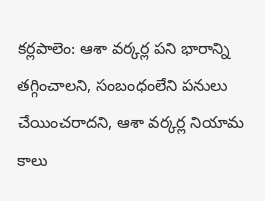కర్లపాలెం: ఆశా వర్కర్ల పని భారాన్ని తగ్గించాలని, సంబంధంలేని పనులు చేయించరాదని, ఆశా వర్కర్ల నియామ కాలు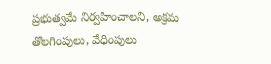ప్రభుత్వమే నిర్వహించాలని, అక్రమ తొలగింపులు, వేధింపులు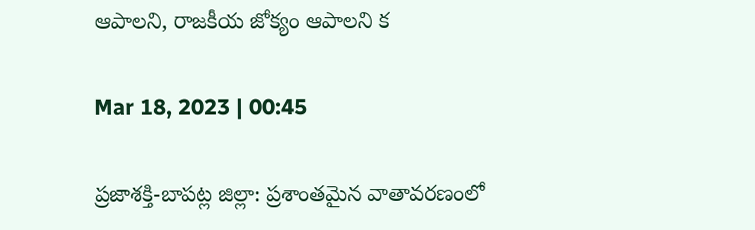ఆపాలని, రాజకీయ జోక్యం ఆపాలని క

Mar 18, 2023 | 00:45

ప్రజాశక్తి-బాపట్ల జిల్లా: ప్రశాంతమైన వాతావరణంలో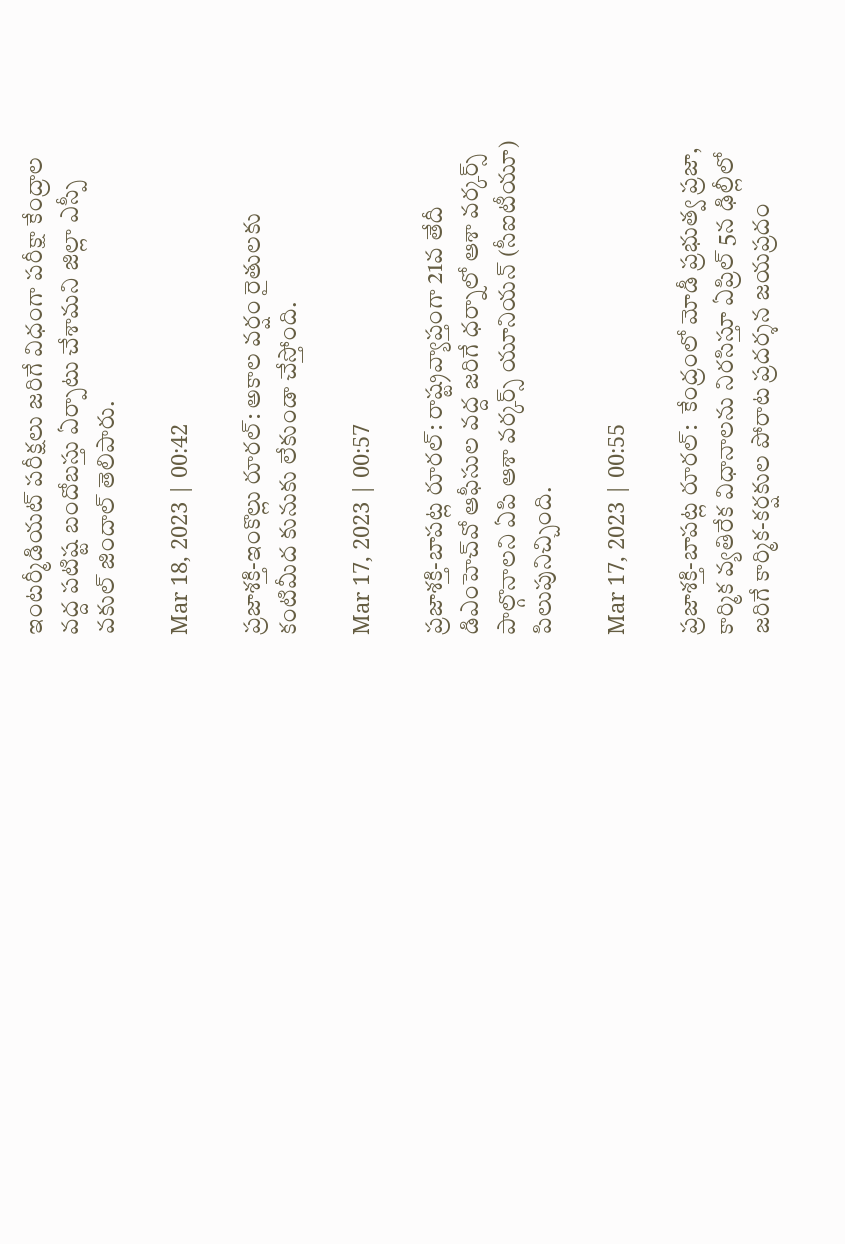ఇంటర్మీడియట్‌ పరీక్షలు జరిగే విధంగా పరీక్షా కేంద్రాల వద్ద పటిష్ట బందోబస్తు ఏర్పాటు చేశామని జిల్లా ఎస్పీ వకుల్‌ జిందాల్‌ తెలిపారు.

Mar 18, 2023 | 00:42

ప్రజాశక్తి-ఇంకొల్లు రూరల్‌: అకాల వర్షం రైతులకు కంటిమీద కునుకు లేకుండా చేస్తోంది.

Mar 17, 2023 | 00:57

ప్రజాశక్తి-బాపట్ల రూరల్‌: రాష్ట్రవ్యాప్తంగా 21వ తేదీ డిఎంహెచ్‌వో ఆఫీసుల వద్ద జరిగే ధర్నాలో ఆశా వర్కర్స్‌ పాల్గొనాలని ఏపి ఆశా వర్కర్స్‌ యూనియన్‌ (సీఐటీయూ) పిలుపునిచ్చింది.

Mar 17, 2023 | 00:55

ప్రజాశక్తి-బాపట్ల రూరల్‌:  కేంద్రంలో మోడీ ప్రభుత్వ ప్రజా, కార్మిక వ్యతిరేక విధానాలను నిరసిస్తూ ఏప్రిల్‌ 5న ఢిల్లీలో జరిగే కార్మిక-కర్షకుల పోరాట ప్రదర్శన జయప్రదం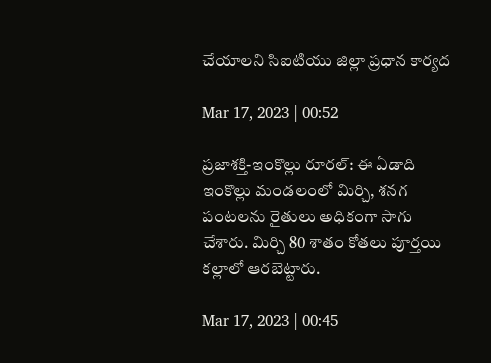చేయాలని సిఐటియు జిల్లా ప్రధాన కార్యద

Mar 17, 2023 | 00:52

ప్రజాశక్తి-ఇంకొల్లు రూరల్‌: ఈ ఏడాది ఇంకొల్లు మండలంలో మిర్చి, శనగ పంటలను రైతులు అధికంగా సాగు చేశారు. మిర్చి 80 శాతం కోతలు పూర్తయి కల్లాలో ఆరబెట్టారు.

Mar 17, 2023 | 00:45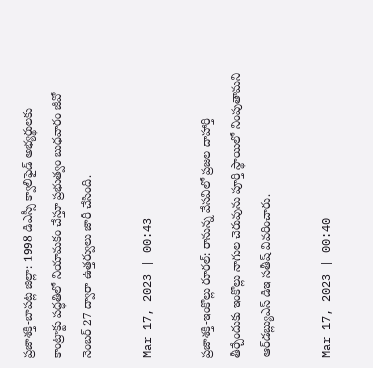ప్రజాశక్తి-బాపట్ల జిల్లా: 1998 డిఎస్సీ క్వాలిఫైడ్‌ అభ్యర్థులకు కాంట్రాక్టు పద్ధతిలో నియామకం చేస్తూ ప్రభుత్వం బుధవారం జీవో నెంబర్‌ 27 ద్వారా ఉత్తర్వులు జారీ చేసింది.

Mar 17, 2023 | 00:43

ప్రజాశక్తి-ఇంకొల్లు రూరల్‌: రానున్న వేసవిలో ప్రజల దాహార్తి తీర్చేందుకు ఇంకొల్లు నాగుల చెరువును పూర్తి స్థాయిలో నింపుతామని ఆర్‌డబ్ల్యుఎస్‌ డిఇ సతీష్‌ వివరించారు.

Mar 17, 2023 | 00:40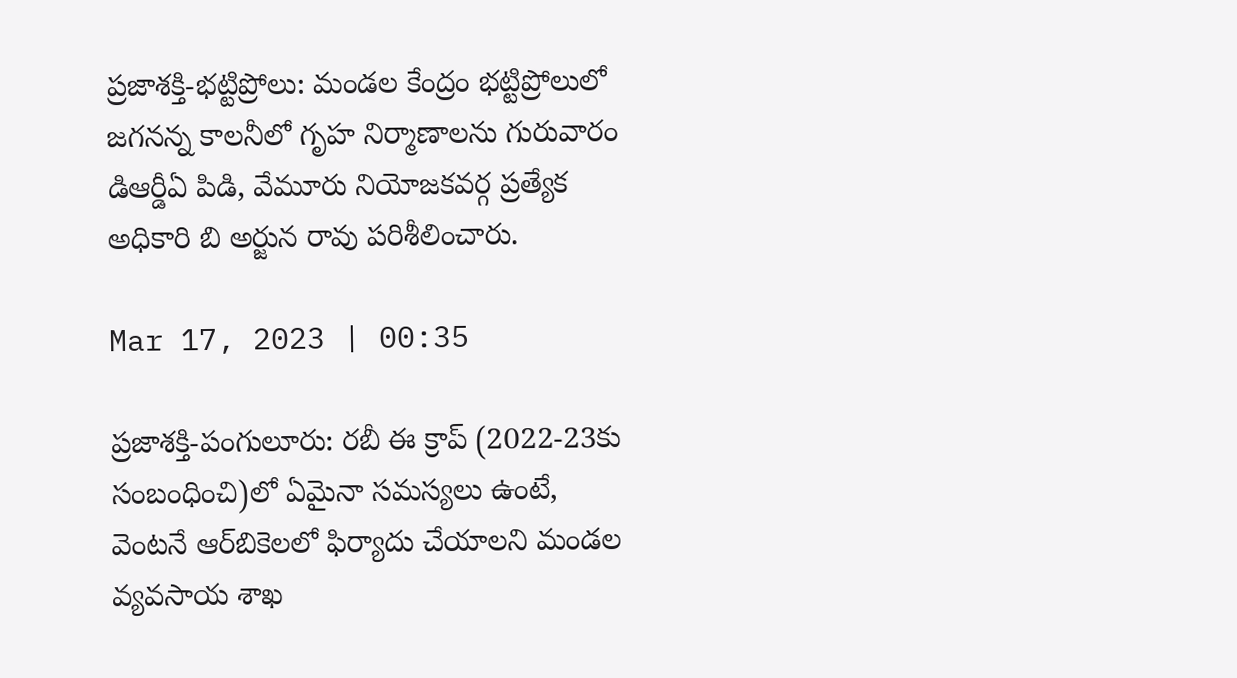ప్రజాశక్తి-భట్టిప్రోలు: మండల కేంద్రం భట్టిప్రోలులో జగనన్న కాలనీలో గృహ నిర్మాణాలను గురువారం డిఆర్డీఏ పిడి, వేమూరు నియోజకవర్గ ప్రత్యేక అధికారి బి అర్జున రావు పరిశీలించారు.

Mar 17, 2023 | 00:35

ప్రజాశక్తి-పంగులూరు: రబీ ఈ క్రాప్‌ (2022-23కు సంబంధించి)లో ఏమైనా సమస్యలు ఉంటే, వెంటనే ఆర్‌బికెలలో ఫిర్యాదు చేయాలని మండల వ్యవసాయ శాఖ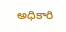అధికారి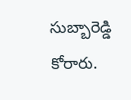సుబ్బారెడ్డి కోరారు.